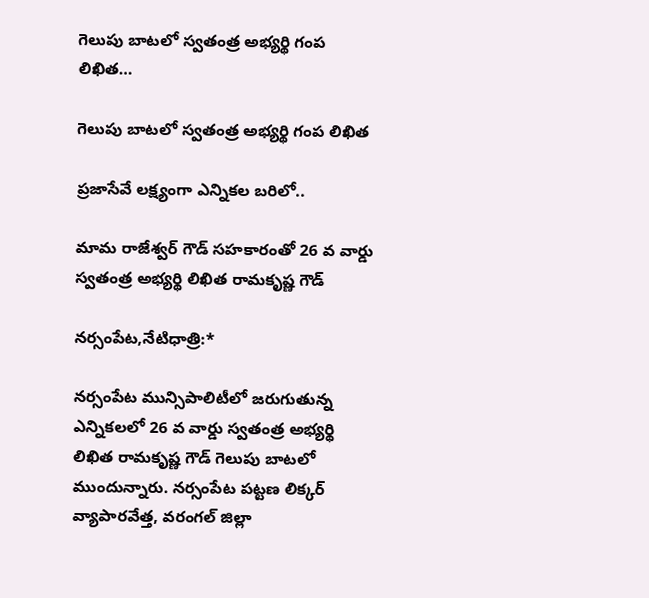గెలుపు బాటలో స్వతంత్ర అభ్యర్థి గంప లిఖిత…

గెలుపు బాటలో స్వతంత్ర అభ్యర్థి గంప లిఖిత

ప్రజాసేవే లక్ష్యంగా ఎన్నికల బరిలో..

మామ రాజేశ్వర్ గౌడ్ సహకారంతో 26 వ వార్డు స్వతంత్ర అభ్యర్థి లిఖిత రామకృష్ణ గౌడ్

నర్సంపేట,నేటిధాత్రి:*

నర్సంపేట మున్సిపాలిటీలో జరుగుతున్న ఎన్నికలలో 26 వ వార్డు స్వతంత్ర అభ్యర్థి లిఖిత రామకృష్ణ గౌడ్ గెలుపు బాటలో ముందున్నారు. నర్సంపేట పట్టణ లిక్కర్ వ్యాపారవేత్త, వరంగల్ జిల్లా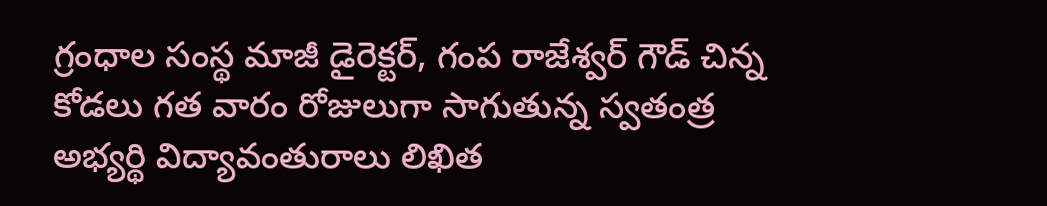గ్రంధాల సంస్థ మాజీ డైరెక్టర్, గంప రాజేశ్వర్ గౌడ్ చిన్న కోడలు గత వారం రోజులుగా సాగుతున్న స్వతంత్ర అభ్యర్థి విద్యావంతురాలు లిఖిత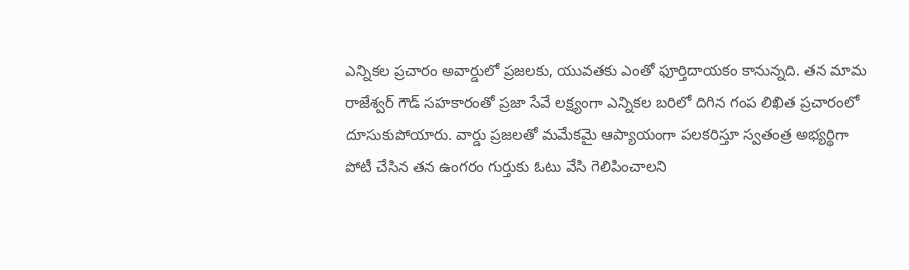ఎన్నికల ప్రచారం అవార్డులో ప్రజలకు, యువతకు ఎంతో ఫూర్తిదాయకం కానున్నది. తన మామ రాజేశ్వర్ గౌడ్ సహకారంతో ప్రజా సేవే లక్ష్యంగా ఎన్నికల బరిలో దిగిన గంప లిఖిత ప్రచారంలో దూసుకుపోయారు. వార్డు ప్రజలతో మమేకమై ఆప్యాయంగా పలకరిస్తూ స్వతంత్ర అభ్యర్థిగా పోటీ చేసిన తన ఉంగరం గుర్తుకు ఓటు వేసి గెలిపించాలని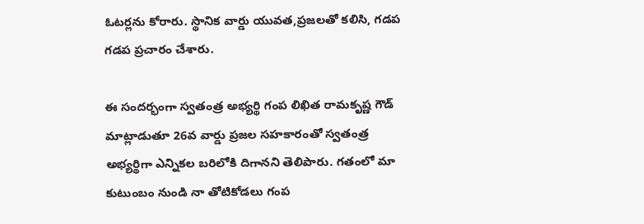ఓటర్లను కోరారు. స్థానిక వార్డు యువత,ప్రజలతో కలిసి, గడప గడప ప్రచారం చేశారు.

ఈ సందర్భంగా స్వతంత్ర అభ్యర్థి గంప లిఖిత రామకృష్ణ గౌడ్ మాట్లాడుతూ 26వ వార్డు ప్రజల సహకారంతో స్వతంత్ర అభ్యర్థిగా ఎన్నికల బరిలోకి దిగానని తెలిపారు. గతంలో మా కుటుంబం నుండి నా తోటికోడలు గంప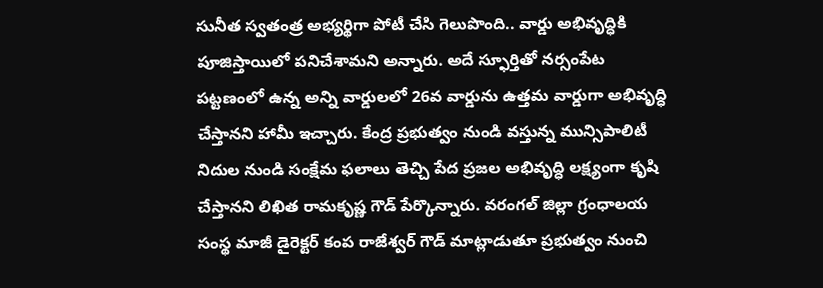సునీత స్వతంత్ర అభ్యర్థిగా పోటీ చేసి గెలుపొంది.. వార్డు అభివృద్ధికి పూజిస్తాయిలో పనిచేశామని అన్నారు. అదే స్ఫూర్తితో నర్సంపేట పట్టణంలో ఉన్న అన్ని వార్డులలో 26వ వార్డును ఉత్తమ వార్డుగా అభివృద్ధి చేస్తానని హామీ ఇచ్చారు. కేంద్ర ప్రభుత్వం నుండి వస్తున్న మున్సిపాలిటీ నిదుల నుండి సంక్షేమ ఫలాలు తెచ్చి పేద ప్రజల అభివృద్ధి లక్ష్యంగా కృషి చేస్తానని లిఖిత రామకృష్ణ గౌడ్ పేర్కొన్నారు. వరంగల్ జిల్లా గ్రంధాలయ సంస్థ మాజీ డైరెక్టర్ కంప రాజేశ్వర్ గౌడ్ మాట్లాడుతూ ప్రభుత్వం నుంచి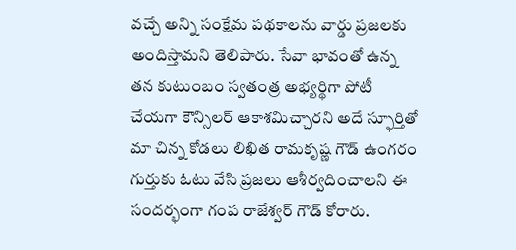వచ్చే అన్ని సంక్షేమ పథకాలను వార్డు ప్రజలకు అందిస్తామని తెలిపారు. సేవా భావంతో ఉన్న తన కుటుంబం స్వతంత్ర అభ్యర్థిగా పోటీ చేయగా కౌన్సిలర్ ఆకాశమిచ్చారని అదే స్ఫూర్తితో మా చిన్న కోడలు లిఖిత రామకృష్ణ గౌడ్ ఉంగరం గుర్తుకు ఓటు వేసి ప్రజలు ఆశీర్వదించాలని ఈ సందర్భంగా గంప రాజేశ్వర్ గౌడ్ కోరారు.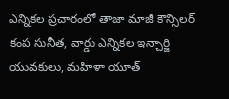ఎన్నికల ప్రచారంలో తాజా మాజీ కౌన్సిలర్ కంప సునీత, వార్డు ఎన్నికల ఇన్చార్జి యువకులు, మహిళా యూత్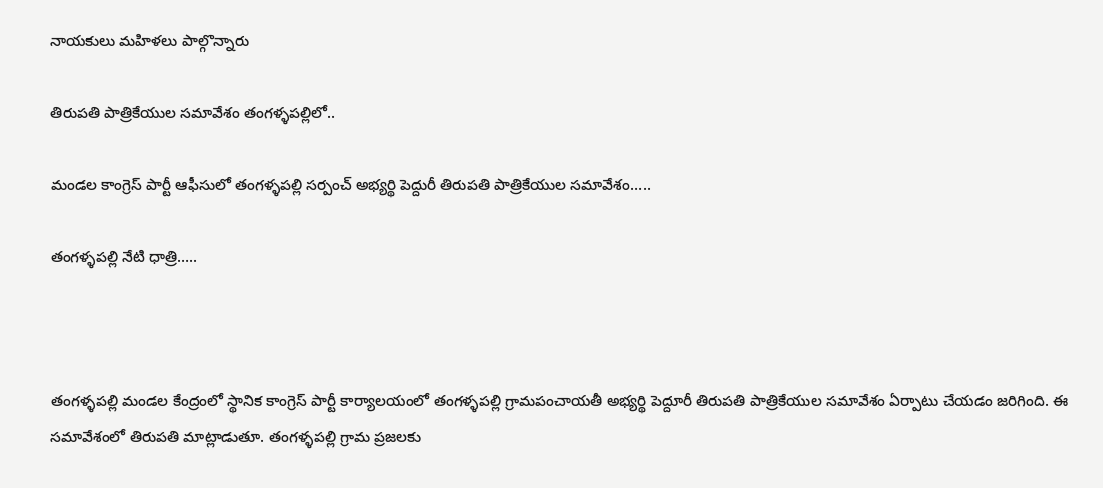నాయకులు మహిళలు పాల్గొన్నారు

తిరుపతి పాత్రికేయుల సమావేశం తంగళ్ళపల్లిలో..

మండల కాంగ్రెస్ పార్టీ ఆఫీసులో తంగళ్ళపల్లి సర్పంచ్ అభ్యర్థి పెద్దురీ తిరుపతి పాత్రికేయుల సమావేశం…..

తంగళ్ళపల్లి నేటి ధాత్రి…..



తంగళ్ళపల్లి మండల కేంద్రంలో స్థానిక కాంగ్రెస్ పార్టీ కార్యాలయంలో తంగళ్ళపల్లి గ్రామపంచాయతీ అభ్యర్థి పెద్దూరీ తిరుపతి పాత్రికేయుల సమావేశం ఏర్పాటు చేయడం జరిగింది. ఈ సమావేశంలో తిరుపతి మాట్లాడుతూ. తంగళ్ళపల్లి గ్రామ ప్రజలకు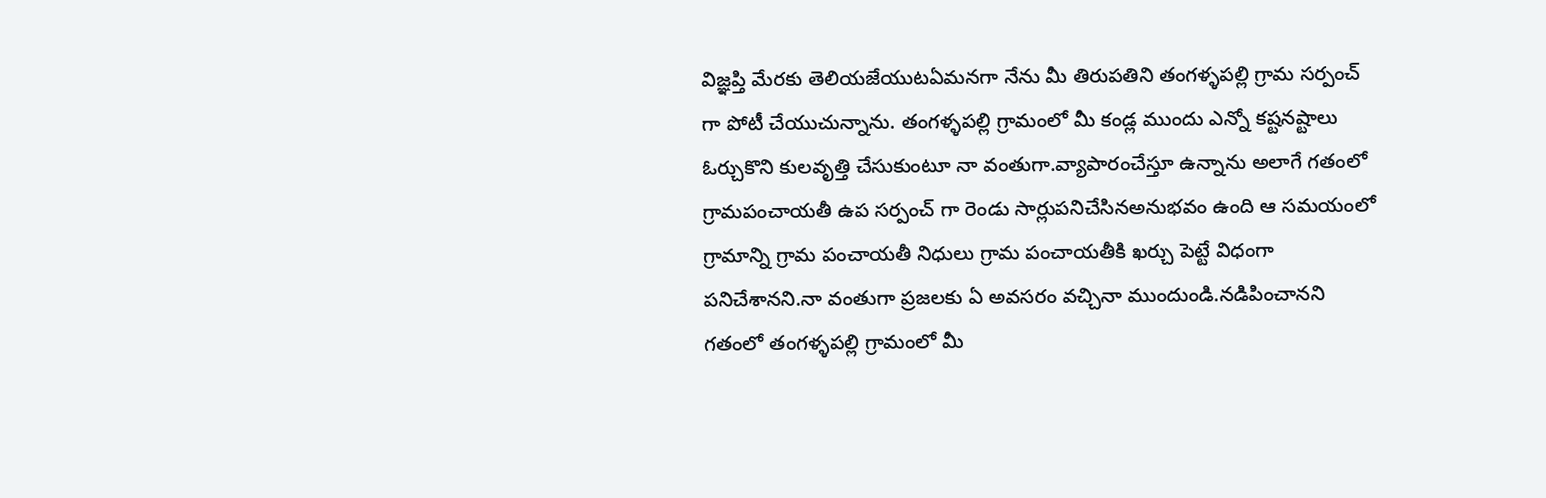విజ్ఞప్తి మేరకు తెలియజేయుటఏమనగా నేను మీ తిరుపతిని తంగళ్ళపల్లి గ్రామ సర్పంచ్ గా పోటీ చేయుచున్నాను. తంగళ్ళపల్లి గ్రామంలో మీ కండ్ల ముందు ఎన్నో కష్టనష్టాలు ఓర్చుకొని కులవృత్తి చేసుకుంటూ నా వంతుగా.వ్యాపారంచేస్తూ ఉన్నాను అలాగే గతంలో గ్రామపంచాయతీ ఉప సర్పంచ్ గా రెండు సార్లుపనిచేసినఅనుభవం ఉంది ఆ సమయంలో గ్రామాన్ని గ్రామ పంచాయతీ నిధులు గ్రామ పంచాయతీకి ఖర్చు పెట్టే విధంగా పనిచేశానని.నా వంతుగా ప్రజలకు ఏ అవసరం వచ్చినా ముందుండి.నడిపించానని గతంలో తంగళ్ళపల్లి గ్రామంలో మీ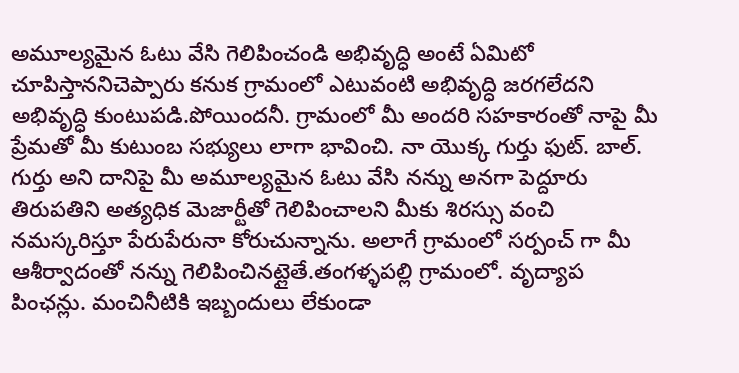అమూల్యమైన ఓటు వేసి గెలిపించండి అభివృద్ధి అంటే ఏమిటో చూపిస్తాననిచెప్పారు కనుక గ్రామంలో ఎటువంటి అభివృద్ధి జరగలేదని అభివృద్ధి కుంటుపడి.పోయిందనీ. గ్రామంలో మీ అందరి సహకారంతో నాపై మీ ప్రేమతో మీ కుటుంబ సభ్యులు లాగా భావించి. నా యొక్క గుర్తు ఫుట్. బాల్. గుర్తు అని దానిపై మీ అమూల్యమైన ఓటు వేసి నన్ను అనగా పెద్దూరు తిరుపతిని అత్యధిక మెజార్టీతో గెలిపించాలని మీకు శిరస్సు వంచి నమస్కరిస్తూ పేరుపేరునా కోరుచున్నాను. అలాగే గ్రామంలో సర్పంచ్ గా మీ ఆశీర్వాదంతో నన్ను గెలిపించినట్లైతే.తంగళ్ళపల్లి గ్రామంలో. వృద్యాప పింఛన్లు. మంచినీటికి ఇబ్బందులు లేకుండా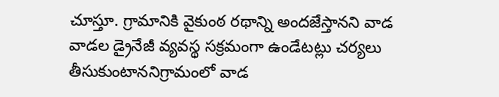చూస్తూ. గ్రామానికి వైకుంఠ రథాన్ని అందజేస్తానని వాడ వాడల డ్రైనేజీ వ్యవస్థ సక్రమంగా ఉండేటట్లు చర్యలు తీసుకుంటాననిగ్రామంలో వాడ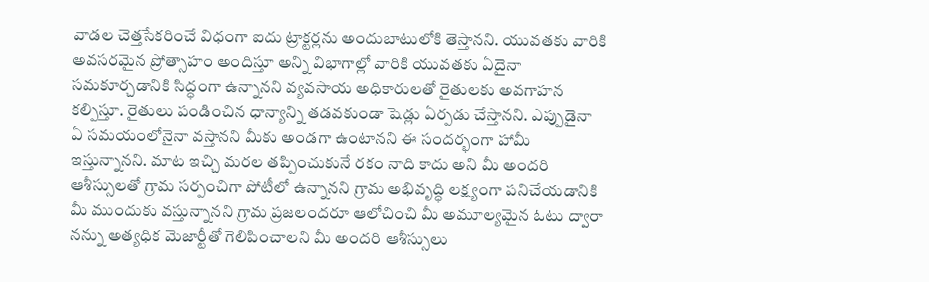వాడల చెత్తసేకరించే విధంగా ఐదు ట్రాక్టర్లను అందుబాటులోకి తెస్తానని. యువతకు వారికి అవసరమైన ప్రోత్సాహం అందిస్తూ అన్ని విభాగాల్లో వారికి యువతకు ఏదైనా సమకూర్చడానికి సిద్ధంగా ఉన్నానని వ్యవసాయ అధికారులతో రైతులకు అవగాహన కల్పిస్తూ. రైతులు పండించిన ధాన్యాన్ని తడవకుండా షెడ్లు ఏర్పడు చేస్తానని. ఎప్పుడైనా ఏ సమయంలోనైనా వస్తానని మీకు అండగా ఉంటానని ఈ సందర్భంగా హామీ ఇస్తున్నానని. మాట ఇచ్చి మరల తప్పించుకునే రకం నాది కాదు అని మీ అందరి ఆశీస్సులతో గ్రామ సర్పంచిగా పోటీలో ఉన్నానని గ్రామ అభివృద్ధి లక్ష్యంగా పనిచేయడానికి మీ ముందుకు వస్తున్నానని గ్రామ ప్రజలందరూ ఆలోచించి మీ అమూల్యమైన ఓటు ద్వారా నన్ను అత్యధిక మెజార్టీతో గెలిపించాలని మీ అందరి ఆశీస్సులు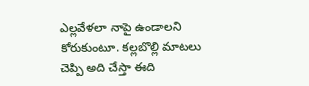ఎల్లవేళలా నాపై ఉండాలని కోరుకుంటూ. కల్లబొల్లి మాటలు చెప్పి అది చేస్తా ఈది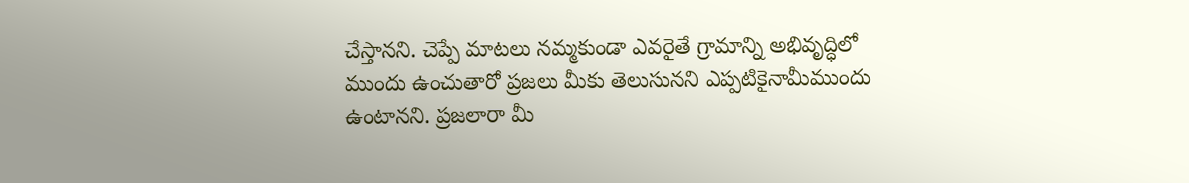చేస్తానని. చెప్పే మాటలు నమ్మకుండా ఎవరైతే గ్రామాన్ని అభివృద్ధిలో ముందు ఉంచుతారో ప్రజలు మీకు తెలుసునని ఎప్పటికైనామీముందు ఉంటానని. ప్రజలారా మీ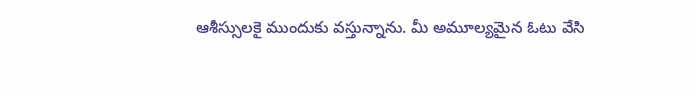ఆశీస్సులకై ముందుకు వస్తున్నాను. మీ అమూల్యమైన ఓటు వేసి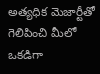అత్యధిక మెజార్టీతో గెలిపించి మీలో ఒకడిగా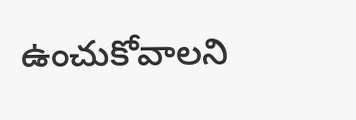ఉంచుకోవాలని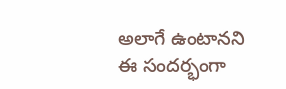అలాగే ఉంటానని ఈ సందర్భంగా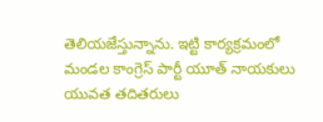తెలియజేస్తున్నాను. ఇట్టి కార్యక్రమంలో మండల కాంగ్రెస్ పార్టీ యూత్ నాయకులు యువత తదితరులు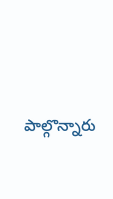పాల్గొన్నారు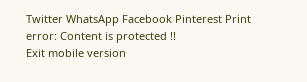Twitter WhatsApp Facebook Pinterest Print
error: Content is protected !!
Exit mobile version